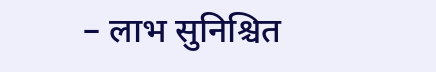– लाभ सुनिश्चित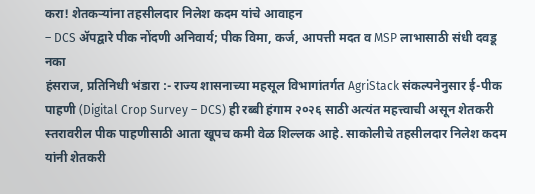करा! शेतकऱ्यांना तहसीलदार निलेश कदम यांचे आवाहन
– DCS ॲपद्वारे पीक नोंदणी अनिवार्य; पीक विमा, कर्ज, आपत्ती मदत व MSP लाभासाठी संधी दवडू नका
हंसराज, प्रतिनिधी भंडारा :- राज्य शासनाच्या महसूल विभागांतर्गत AgriStack संकल्पनेनुसार ई-पीक पाहणी (Digital Crop Survey – DCS) ही रब्बी हंगाम २०२६ साठी अत्यंत महत्त्वाची असून शेतकरी स्तरावरील पीक पाहणीसाठी आता खूपच कमी वेळ शिल्लक आहे. साकोलीचे तहसीलदार निलेश कदम यांनी शेतकरी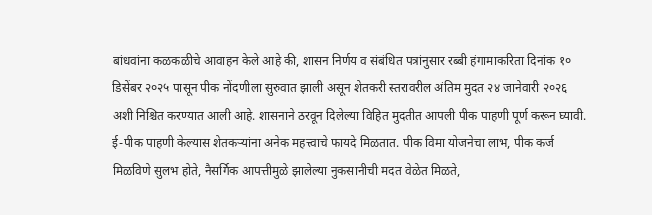बांधवांना कळकळीचे आवाहन केले आहे की, शासन निर्णय व संबंधित पत्रांनुसार रब्बी हंगामाकरिता दिनांक १० डिसेंबर २०२५ पासून पीक नोंदणीला सुरुवात झाली असून शेतकरी स्तरावरील अंतिम मुदत २४ जानेवारी २०२६ अशी निश्चित करण्यात आली आहे. शासनाने ठरवून दिलेल्या विहित मुदतीत आपली पीक पाहणी पूर्ण करून घ्यावी.
ई-पीक पाहणी केल्यास शेतकऱ्यांना अनेक महत्त्वाचे फायदे मिळतात. पीक विमा योजनेचा लाभ, पीक कर्ज मिळविणे सुलभ होते, नैसर्गिक आपत्तीमुळे झालेल्या नुकसानीची मदत वेळेत मिळते,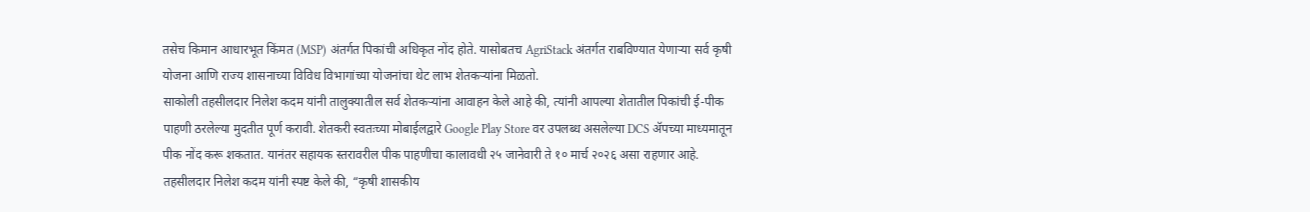तसेच किमान आधारभूत किंमत (MSP) अंतर्गत पिकांची अधिकृत नोंद होते. यासोबतच AgriStack अंतर्गत राबविण्यात येणाऱ्या सर्व कृषी योजना आणि राज्य शासनाच्या विविध विभागांच्या योजनांचा थेट लाभ शेतकऱ्यांना मिळतो.
साकोली तहसीलदार निलेश कदम यांनी तालुक्यातील सर्व शेतकऱ्यांना आवाहन केले आहे की, त्यांनी आपल्या शेतातील पिकांची ई-पीक पाहणी ठरलेल्या मुदतीत पूर्ण करावी. शेतकरी स्वतःच्या मोबाईलद्वारे Google Play Store वर उपलब्ध असलेल्या DCS ॲपच्या माध्यमातून पीक नोंद करू शकतात. यानंतर सहायक स्तरावरील पीक पाहणीचा कालावधी २५ जानेवारी ते १० मार्च २०२६ असा राहणार आहे.
तहसीलदार निलेश कदम यांनी स्पष्ट केले की, “कृषी शासकीय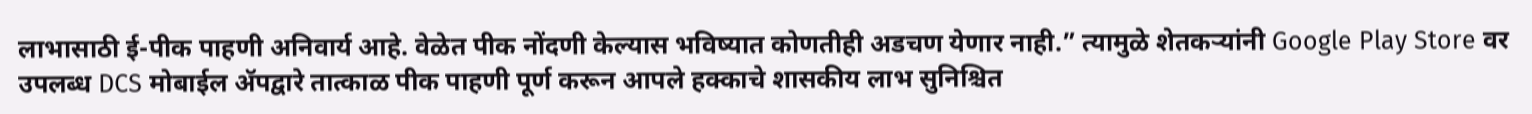लाभासाठी ई-पीक पाहणी अनिवार्य आहे. वेळेत पीक नोंदणी केल्यास भविष्यात कोणतीही अडचण येणार नाही.” त्यामुळे शेतकऱ्यांनी Google Play Store वर उपलब्ध DCS मोबाईल ॲपद्वारे तात्काळ पीक पाहणी पूर्ण करून आपले हक्काचे शासकीय लाभ सुनिश्चित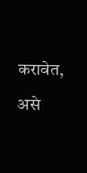करावेत, असे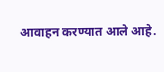आवाहन करण्यात आले आहे.